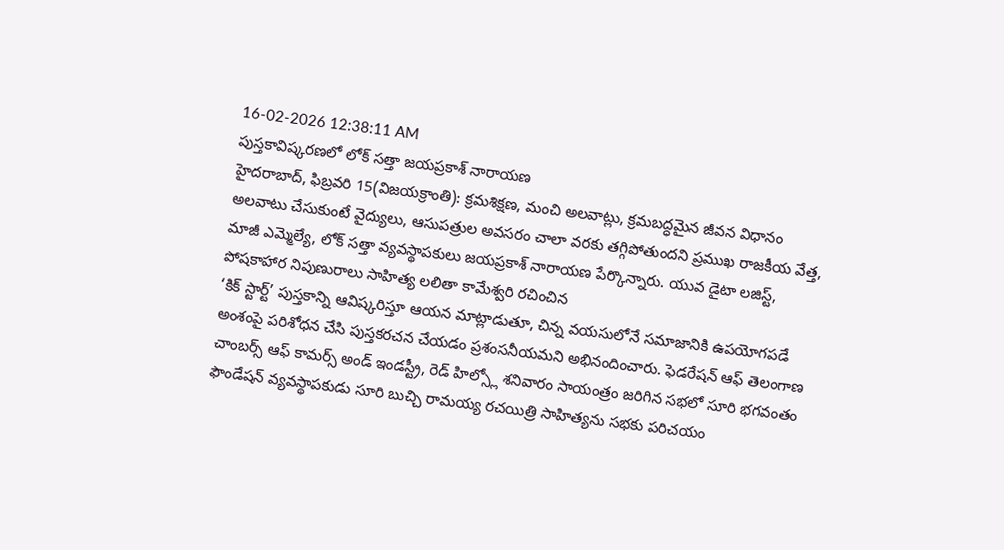16-02-2026 12:38:11 AM
పుస్తకావిష్కరణలో లోక్ సత్తా జయప్రకాశ్ నారాయణ
హైదరాబాద్, ఫిబ్రవరి 15(విజయక్రాంతి): క్రమశిక్షణ, మంచి అలవాట్లు, క్రమబద్ధమైన జీవన విధానం అలవాటు చేసుకుంటే వైద్యులు, ఆసుపత్రుల అవసరం చాలా వరకు తగ్గిపోతుందని ప్రముఖ రాజకీయ వేత్త, మాజీ ఎమ్మెల్యే, లోక్ సత్తా వ్యవస్థాపకులు జయప్రకాశ్ నారాయణ పేర్కొన్నారు. యువ డైటా లజిస్ట్, పోషకాహార నిపుణురాలు సాహిత్య లలితా కామేశ్వరి రచించిన
‘కిక్ స్టార్ట్’ పుస్తకాన్ని ఆవిష్కరిస్తూ ఆయన మాట్లాడుతూ, చిన్న వయసులోనే సమాజానికి ఉపయోగపడే అంశంపై పరిశోధన చేసి పుస్తకరచన చేయడం ప్రశంసనీయమని అభినందించారు. ఫెడరేషన్ ఆఫ్ తెలంగాణ చాంబర్స్ ఆఫ్ కామర్స్ అండ్ ఇండస్ట్రీ, రెడ్ హిల్స్లో శనివారం సాయంత్రం జరిగిన సభలో సూరి భగవంతం ఫౌండేషన్ వ్యవస్థాపకుడు సూరి బుచ్చి రామయ్య రచయిత్రి సాహిత్యను సభకు పరిచయం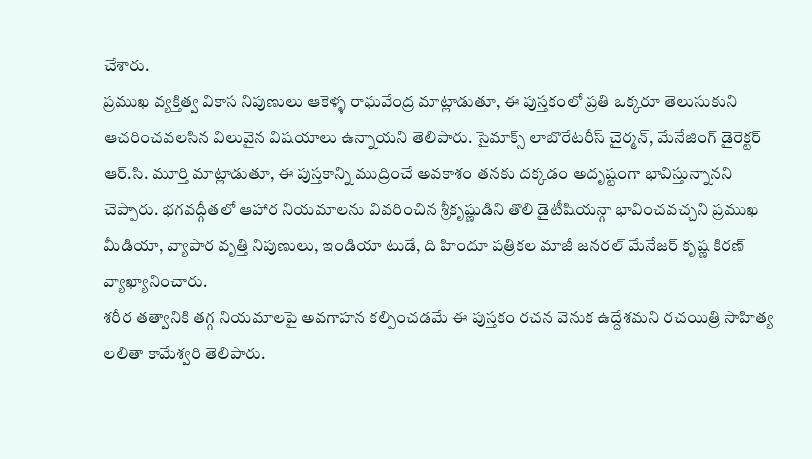చేశారు.
ప్రముఖ వ్యక్తిత్వ వికాస నిపుణులు ఆకెళ్ళ రాఘవేంద్ర మాట్లాడుతూ, ఈ పుస్తకంలో ప్రతి ఒక్కరూ తెలుసుకుని ఆచరించవలసిన విలువైన విషయాలు ఉన్నాయని తెలిపారు. సైమాక్స్ లాబొరేటరీస్ చైర్మన్, మేనేజింగ్ డైరెక్టర్ ఆర్.సి. మూర్తి మాట్లాడుతూ, ఈ పుస్తకాన్ని ముద్రించే అవకాశం తనకు దక్కడం అదృష్టంగా భావిస్తున్నానని చెప్పారు. భగవద్గీతలో ఆహార నియమాలను వివరించిన శ్రీకృష్ణుడిని తొలి డైటీషియన్గా భావించవచ్చని ప్రముఖ మీడియా, వ్యాపార వృత్తి నిపుణులు, ఇండియా టుడే, ది హిందూ పత్రికల మాజీ జనరల్ మేనేజర్ కృష్ణ కిరణ్ వ్యాఖ్యానించారు.
శరీర తత్వానికి తగ్గ నియమాలపై అవగాహన కల్పించడమే ఈ పుస్తకం రచన వెనుక ఉద్దేశమని రచయిత్రి సాహిత్య లలితా కామేశ్వరి తెలిపారు.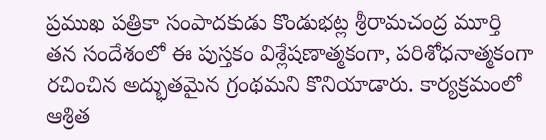ప్రముఖ పత్రికా సంపాదకుడు కొండుభట్ల శ్రీరామచంద్ర మూర్తి తన సందేశంలో ఈ పుస్తకం విశ్లేషణాత్మకంగా, పరిశోధనాత్మకంగా రచించిన అద్భుతమైన గ్రంథమని కొనియాడారు. కార్యక్రమంలో ఆశ్రిత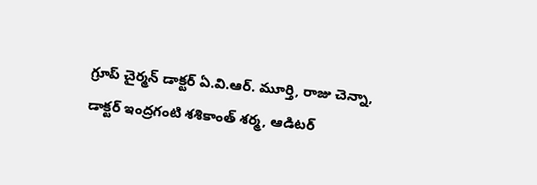గ్రూప్ చైర్మన్ డాక్టర్ ఏ.వి.ఆర్. మూర్తి, రాజు చెన్నా, డాక్టర్ ఇంద్రగంటి శశికాంత్ శర్మ, ఆడిటర్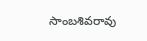సాంబశివరావు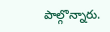పాల్గొన్నారు.